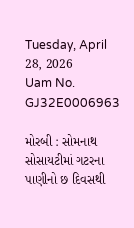Tuesday, April 28, 2026
Uam No. GJ32E0006963

મોરબી : સોમનાથ સોસાયટીમાં ગટરના પાણીનો છ દિવસથી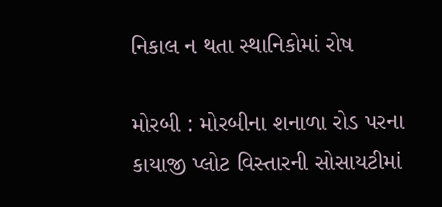નિકાલ ન થતા સ્થાનિકોમાં રોષ

મોરબી : મોરબીના શનાળા રોડ પરના કાયાજી પ્લોટ વિસ્તારની સોસાયટીમાં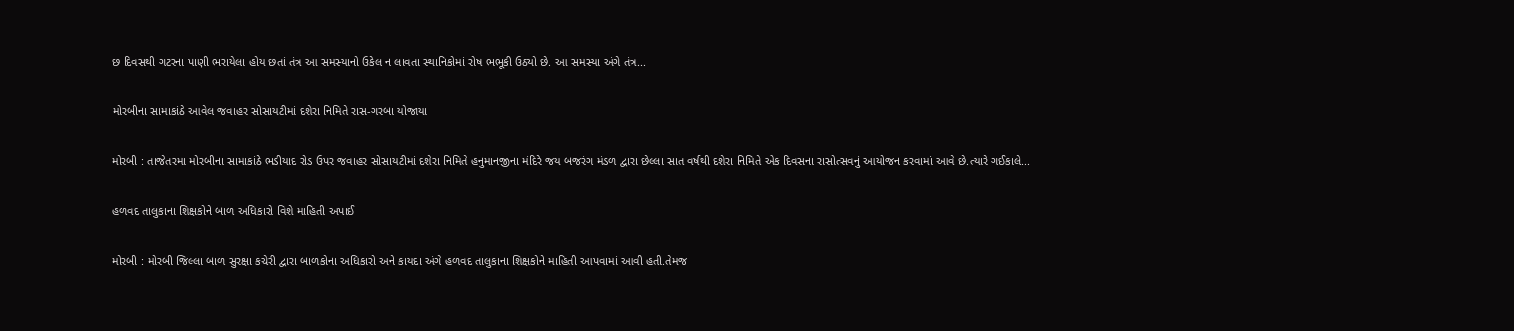છ દિવસથી ગટરના પાણી ભરાયેલા હોય છતાં તંત્ર આ સમસ્યાનો ઉકેલ ન લાવતા સ્થાનિકોમાં રોષ ભભૂકી ઉઠ્યો છે. આ સમસ્યા અંગે તંત્ર...

મોરબીના સામાકાંઠે આવેલ જવાહર સોસાયટીમાં દશેરા નિમિતે રાસ-ગરબા યોજાયા

મોરબી : તાજેતરમા મોરબીના સામાકાંઠે ભડીયાદ રોડ ઉપર જવાહર સોસાયટીમાં દશેરા નિમિતે હનુમાનજીના મંદિરે જય બજરંગ મંડળ દ્વારા છેલ્લા સાત વર્ષથી દશેરા નિમિતે એક દિવસના રાસોત્સવનું આયોજન કરવામાં આવે છે.ત્યારે ગઈકાલે...

હળવદ તાલુકાના શિક્ષકોને બાળ અધિકારો વિશે માહિતી અપાઈ

મોરબી : મોરબી જિલ્લા બાળ સુરક્ષા કચેરી દ્વારા બાળકોના અધિકારો અને કાયદા અંગે હળવદ તાલુકાના શિક્ષકોને માહિતી આપવામાં આવી હતી.તેમજ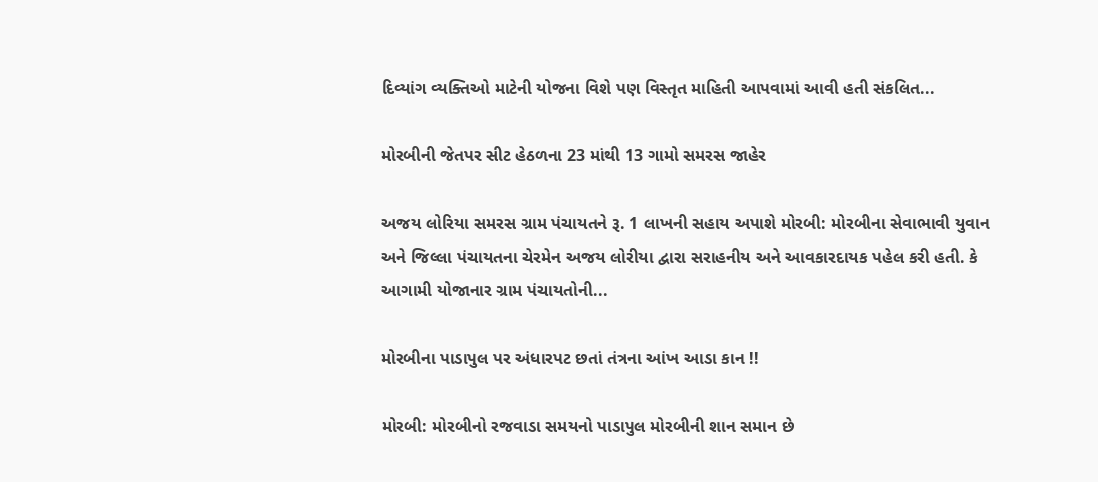દિવ્યાંગ વ્યક્તિઓ માટેની યોજના વિશે પણ વિસ્તૃત માહિતી આપવામાં આવી હતી સંકલિત...

મોરબીની જેતપર સીટ હેઠળના 23 માંથી 13 ગામો સમરસ જાહેર

અજય લોરિયા સમરસ ગ્રામ પંચાયતને રૂ. 1 લાખની સહાય અપાશે મોરબી: મોરબીના સેવાભાવી યુવાન અને જિલ્લા પંચાયતના ચેરમેન અજય લોરીયા દ્વારા સરાહનીય અને આવકારદાયક પહેલ કરી હતી. કે આગામી યોજાનાર ગ્રામ પંચાયતોની...

મોરબીના પાડાપુલ પર અંધારપટ છતાં તંત્રના આંખ આડા કાન !!

મોરબી: મોરબીનો રજવાડા સમયનો પાડાપુલ મોરબીની શાન સમાન છે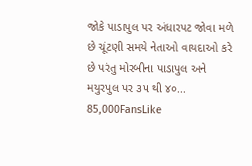જોકે પાડાપુલ પર અંધારપટ જોવા મળે છે ચૂંટણી સમયે નેતાઓ વાયદાઓ કરે છે પરંતુ મોરબીના પાડાપુલ અને મયુરપુલ પર ૩૫ થી ૪૦...
85,000FansLike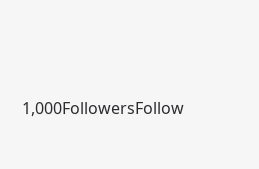1,000FollowersFollow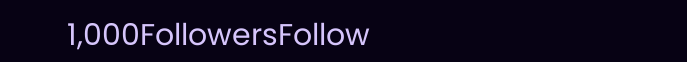1,000FollowersFollow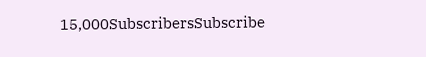15,000SubscribersSubscribe